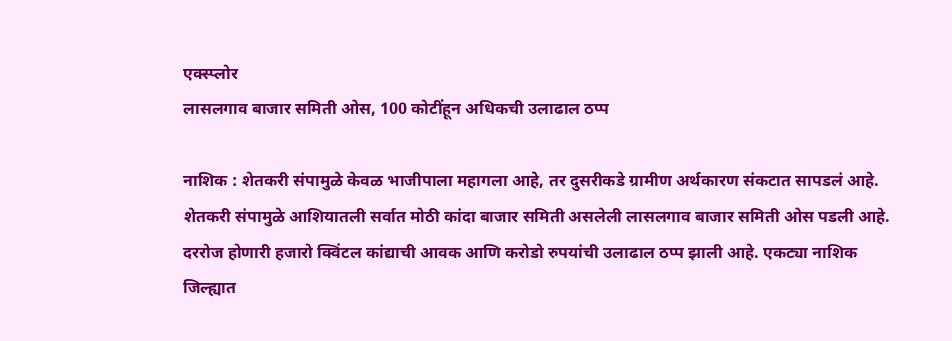एक्स्प्लोर
लासलगाव बाजार समिती ओस, 100 कोटींहून अधिकची उलाढाल ठप्प

नाशिक : शेतकरी संपामुळे केवळ भाजीपाला महागला आहे, तर दुसरीकडे ग्रामीण अर्थकारण संकटात सापडलं आहे. शेतकरी संपामुळे आशियातली सर्वात मोठी कांदा बाजार समिती असलेली लासलगाव बाजार समिती ओस पडली आहे. दररोज होणारी हजारो क्विंटल कांद्याची आवक आणि करोडो रुपयांची उलाढाल ठप्प झाली आहे. एकट्या नाशिक जिल्ह्यात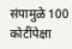संपामुळे 100 कोटींपेक्षा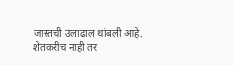जास्तची उलाढाल थांबली आहे. शेतकरीच नाही तर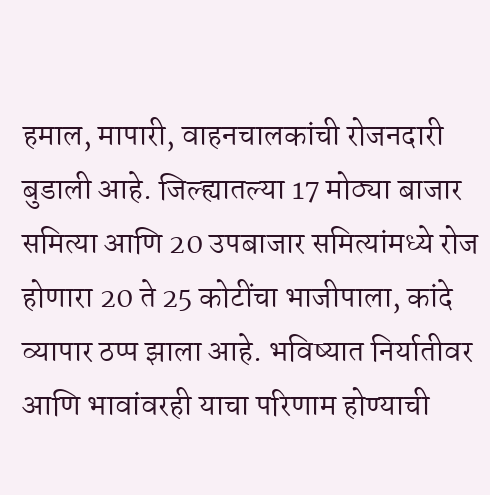हमाल, मापारी, वाहनचालकांची रोजनदारी बुडाली आहे. जिल्ह्यातल्या 17 मोठ्या बाजार समित्या आणि 20 उपबाजार समित्यांमध्ये रोज होणारा 20 ते 25 कोटींचा भाजीपाला, कांदे व्यापार ठप्प झाला आहे. भविष्यात निर्यातीवर आणि भावांवरही याचा परिणाम होण्याची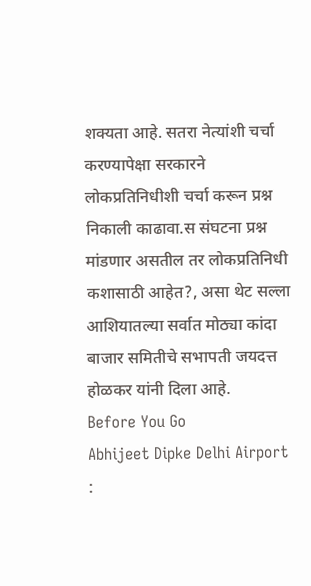शक्यता आहे. सतरा नेत्यांशी चर्चा करण्यापेक्षा सरकारने लोकप्रतिनिधीशी चर्चा करून प्रश्न निकाली काढावा.स संघटना प्रश्न मांडणार असतील तर लोकप्रतिनिधी कशासाठी आहेत?, असा थेट सल्ला आशियातल्या सर्वात मोठ्या कांदा बाजार समितीचे सभापती जयदत्त होळकर यांनी दिला आहे.
Before You Go
Abhijeet Dipke Delhi Airport :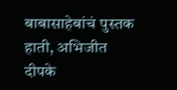बाबासाहेबांचं पुस्तक हाती, अभिजीत दीपके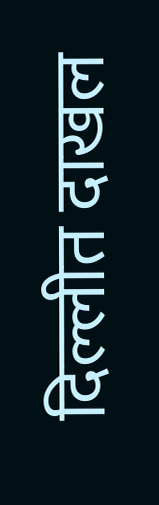दिल्लीत दाखल